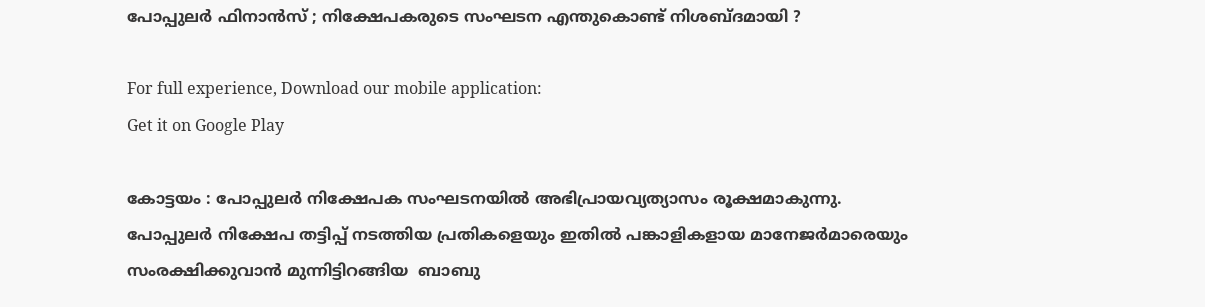പോപ്പുലര്‍ ഫിനാന്‍സ് ; നിക്ഷേപകരുടെ സംഘടന എന്തുകൊണ്ട് നിശബ്ദമായി ?

For full experience, Download our mobile application:
Get it on Google Play

കോട്ടയം : പോപ്പുലര്‍ നിക്ഷേപക സംഘടനയില്‍ അഭിപ്രായവ്യത്യാസം രൂക്ഷമാകുന്നു. പോപ്പുലര്‍ നിക്ഷേപ തട്ടിപ്പ് നടത്തിയ പ്രതികളെയും ഇതില്‍ പങ്കാളികളായ മാനേജര്‍മാരെയും സംരക്ഷിക്കുവാന്‍ മുന്നിട്ടിറങ്ങിയ  ബാബു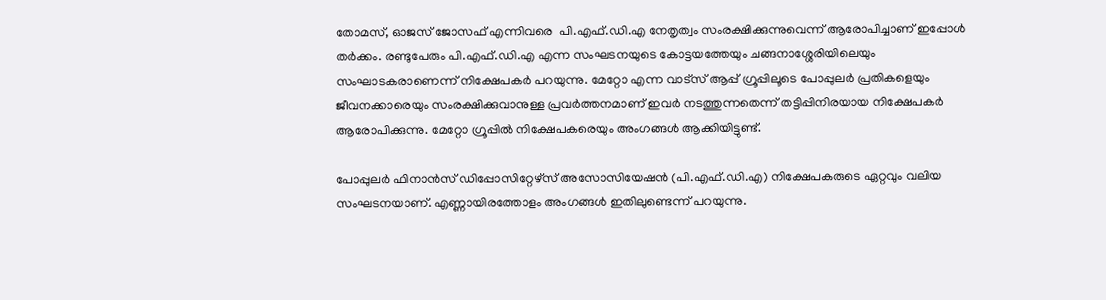തോമസ്, ഓജസ് ജോസഫ് എന്നിവരെ  പി.എഫ്.ഡി.എ നേതൃത്വം സംരക്ഷിക്കുന്നുവെന്ന് ആരോപിച്ചാണ് ഇപ്പോള്‍ തര്‍ക്കം. രണ്ടുപേരും പി.എഫ്.ഡി.എ എന്ന സംഘടനയുടെ കോട്ടയത്തേയും ചങ്ങനാശ്ശേരിയിലെയും സംഘാടകരാണെന്ന് നിക്ഷേപകര്‍ പറയുന്നു. മേറ്റോ എന്ന വാട്സ് ആപ്പ് ഗ്രൂപ്പിലൂടെ പോപ്പുലര്‍ പ്രതികളെയും ജീവനക്കാരെയും സംരക്ഷിക്കുവാനുള്ള പ്രവര്‍ത്തനമാണ് ഇവര്‍ നടത്തുന്നതെന്ന് തട്ടിപ്പിനിരയായ നിക്ഷേപകര്‍ ആരോപിക്കുന്നു. മേറ്റോ ഗ്രൂപ്പില്‍ നിക്ഷേപകരെയും അംഗങ്ങള്‍ ആക്കിയിട്ടുണ്ട്.

പോപ്പുലര്‍ ഫിനാന്‍സ് ഡിപ്പോസിറ്റേഴ്സ് അസോസിയേഷന്‍ (പി.എഫ്.ഡി.എ) നിക്ഷേപകരുടെ ഏറ്റവും വലിയ സംഘടനയാണ്. എണ്ണായിരത്തോളം അംഗങ്ങള്‍ ഇതിലുണ്ടെന്ന് പറയുന്നു.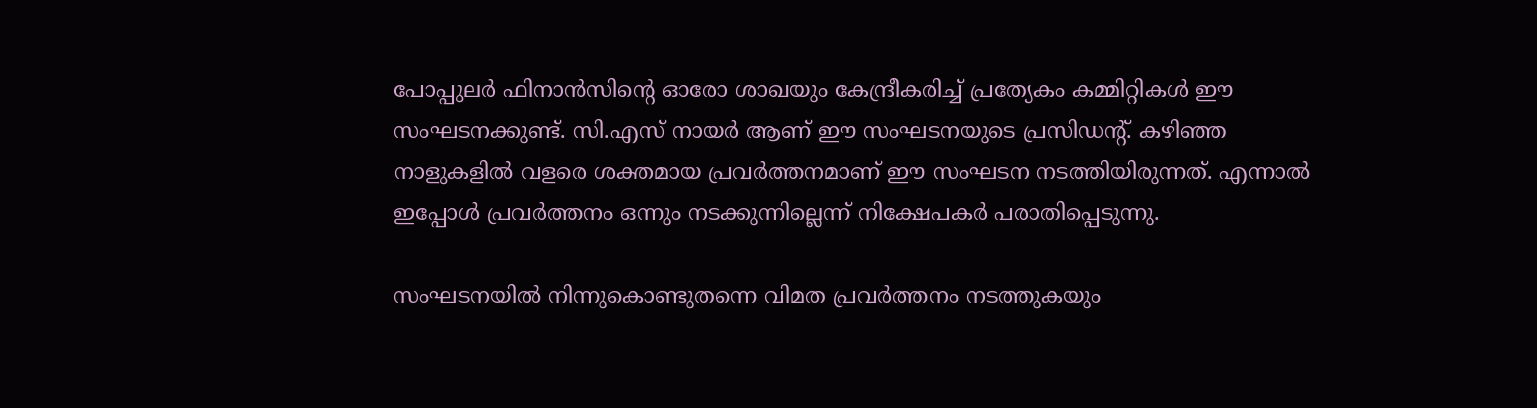പോപ്പുലര്‍ ഫിനാന്‍സിന്റെ ഓരോ ശാഖയും കേന്ദ്രീകരിച്ച് പ്രത്യേകം കമ്മിറ്റികള്‍ ഈ സംഘടനക്കുണ്ട്. സി.എസ് നായര്‍ ആണ് ഈ സംഘടനയുടെ പ്രസിഡന്റ്. കഴിഞ്ഞ നാളുകളില്‍ വളരെ ശക്തമായ പ്രവര്‍ത്തനമാണ് ഈ സംഘടന നടത്തിയിരുന്നത്. എന്നാല്‍ ഇപ്പോള്‍ പ്രവര്‍ത്തനം ഒന്നും നടക്കുന്നില്ലെന്ന് നിക്ഷേപകര്‍ പരാതിപ്പെടുന്നു.

സംഘടനയില്‍ നിന്നുകൊണ്ടുതന്നെ വിമത പ്രവര്‍ത്തനം നടത്തുകയും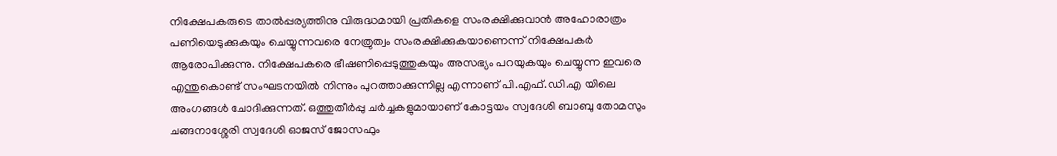നിക്ഷേപകരുടെ താല്‍പ്പര്യത്തിനു വിരുദ്ധമായി പ്രതികളെ സംരക്ഷിക്കുവാന്‍ അഹോരാത്രം പണിയെടുക്കുകയും ചെയ്യുന്നവരെ നേത്രുത്വം സംരക്ഷിക്കുകയാണെന്ന് നിക്ഷേപകര്‍ ആരോപിക്കുന്നു. നിക്ഷേപകരെ ഭീഷണിപ്പെടുത്തുകയും അസഭ്യം പറയുകയും ചെയ്യുന്ന ഇവരെ എന്തുകൊണ്ട് സംഘടനയില്‍ നിന്നും പുറത്താക്കുന്നില്ല എന്നാണ് പി.എഫ്.ഡി.എ യിലെ അംഗങ്ങള്‍ ചോദിക്കുന്നത്. ഒത്തുതീര്‍പ്പു ചര്‍ച്ചകളുമായാണ് കോട്ടയം സ്വദേശി ബാബു തോമസും ചങ്ങനാശ്ശേരി സ്വദേശി ഓജസ് ജോസഫും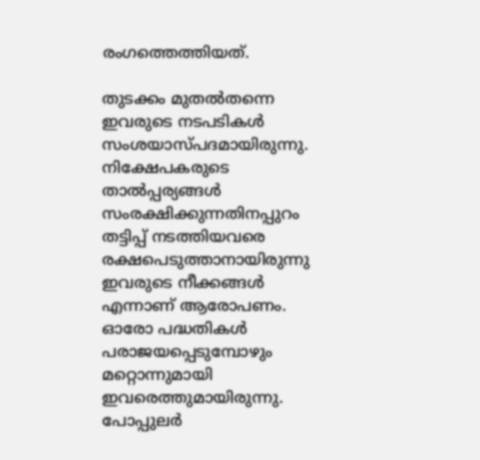രംഗത്തെത്തിയത്.

തുടക്കം മുതല്‍തന്നെ ഇവരുടെ നടപടികള്‍ സംശയാസ്പദമായിരുന്നു. നിക്ഷേപകരുടെ താല്‍പ്പര്യങ്ങള്‍ സംരക്ഷിക്കുന്നതിനപ്പുറം തട്ടിപ്പ് നടത്തിയവരെ രക്ഷപെടുത്താനായിരുന്നു ഇവരുടെ നീക്കങ്ങള്‍ എന്നാണ് ആരോപണം. ഓരോ പദ്ധതികള്‍ പരാജയപ്പെടുമ്പോഴും മറ്റൊന്നുമായി ഇവരെത്തുമായിരുന്നു. പോപ്പുലര്‍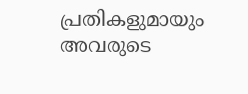പ്രതികളുമായും അവരുടെ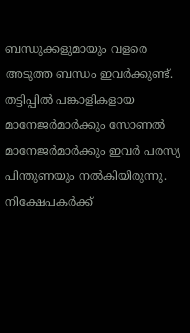ബന്ധുക്കളുമായും വളരെ അടുത്ത ബന്ധം ഇവര്‍ക്കുണ്ട്. തട്ടിപ്പില്‍ പങ്കാളികളായ മാനേജര്‍മാര്‍ക്കും സോണല്‍ മാനേജര്‍മാര്‍ക്കും ഇവര്‍ പരസ്യ പിന്തുണയും നല്‍കിയിരുന്നു. നിക്ഷേപകര്‍ക്ക്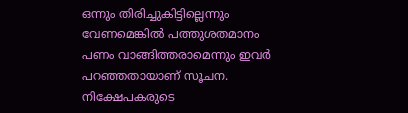ഒന്നും തിരിച്ചുകിട്ടില്ലെന്നും വേണമെങ്കില്‍ പത്തുശതമാനം പണം വാങ്ങിത്തരാമെന്നും ഇവര്‍ പറഞ്ഞതായാണ് സൂചന. നിക്ഷേപകരുടെ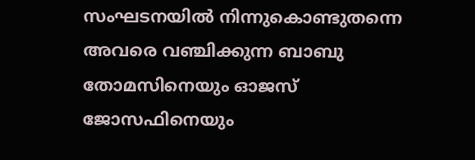സംഘടനയില്‍ നിന്നുകൊണ്ടുതന്നെ അവരെ വഞ്ചിക്കുന്ന ബാബു തോമസിനെയും ഓജസ് ജോസഫിനെയും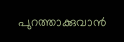പുറത്താക്കുവാന്‍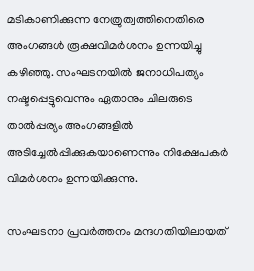മടികാണിക്കുന്ന നേത്രുത്വത്തിനെതിരെ അംഗങ്ങള്‍ രൂക്ഷവിമര്‍ശനം ഉന്നയിച്ചു കഴിഞ്ഞു. സംഘടനയില്‍ ജനാധിപത്യം നഷ്ടപ്പെട്ടുവെന്നും ഏതാനും ചിലരുടെ താല്‍പ്പര്യം അംഗങ്ങളില്‍ അടിച്ചേല്‍പ്പിക്കുകയാണെന്നും നിക്ഷേപകര്‍ വിമര്‍ശനം ഉന്നയിക്കുന്നു.

സംഘടനാ പ്രവര്‍ത്തനം മന്ദഗതിയിലായത്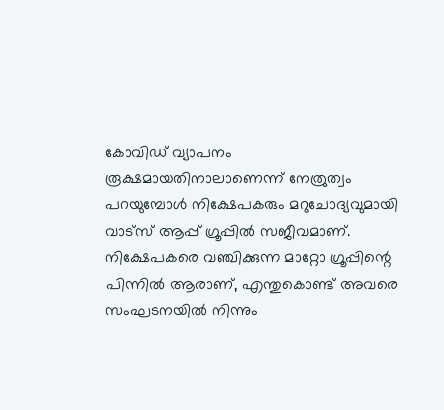കോവിഡ്‌ വ്യാപനം രൂക്ഷമായതിനാലാണെന്ന് നേത്രുത്വം പറയുമ്പോള്‍ നിക്ഷേപകരും മറുചോദ്യവുമായി വാട്സ് ആപ്പ് ഗ്രൂപ്പില്‍ സജീവമാണ്. നിക്ഷേപകരെ വഞ്ചിക്കുന്ന മാറ്റോ ഗ്രൂപ്പിന്റെ പിന്നില്‍ ആരാണ്, എന്തുകൊണ്ട് അവരെ സംഘടനയില്‍ നിന്നും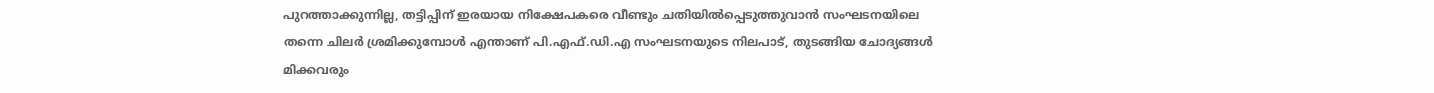പുറത്താക്കുന്നില്ല, തട്ടിപ്പിന് ഇരയായ നിക്ഷേപകരെ വീണ്ടും ചതിയില്‍പ്പെടുത്തുവാന്‍ സംഘടനയിലെ തന്നെ ചിലര്‍ ശ്രമിക്കുമ്പോള്‍ എന്താണ് പി.എഫ്.ഡി.എ സംഘടനയുടെ നിലപാട്, തുടങ്ങിയ ചോദ്യങ്ങള്‍ മിക്കവരും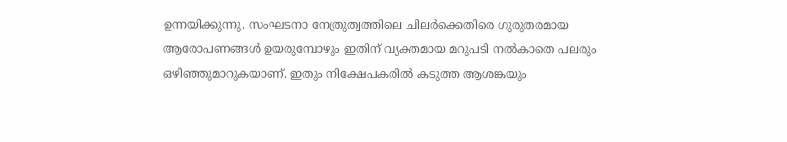ഉന്നയിക്കുന്നു. സംഘടനാ നേത്രുത്വത്തിലെ ചിലര്‍ക്കെതിരെ ഗുരുതരമായ ആരോപണങ്ങള്‍ ഉയരുമ്പോഴും ഇതിന് വ്യക്തമായ മറുപടി നല്‍കാതെ പലരും ഒഴിഞ്ഞുമാറുകയാണ്. ഇതും നിക്ഷേപകരില്‍ കടുത്ത ആശങ്കയും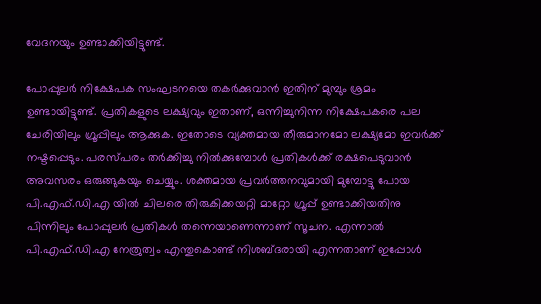വേദനയും ഉണ്ടാക്കിയിട്ടുണ്ട്.

പോപ്പുലര്‍ നിക്ഷേപക സംഘടനയെ തകര്‍ക്കുവാന്‍ ഇതിന് മുമ്പും ശ്രമം ഉണ്ടായിട്ടുണ്ട്. പ്രതികളുടെ ലക്ഷ്യവും ഇതാണ്, ഒന്നിച്ചുനിന്ന നിക്ഷേപകരെ പല ചേരിയിലും ഗ്രൂപ്പിലും ആക്കുക. ഇതോടെ വ്യക്തമായ തീരുമാനമോ ലക്ഷ്യമോ ഇവര്‍ക്ക് നഷ്ടപ്പെടും. പരസ്പരം തര്‍ക്കിച്ചു നില്‍ക്കുമ്പോള്‍ പ്രതികള്‍ക്ക് രക്ഷപെടുവാന്‍ അവസരം ഒരുങ്ങുകയും ചെയ്യും. ശക്തമായ പ്രവര്‍ത്തനവുമായി മുമ്പോട്ടു പോയ പി.എഫ്.ഡി.എ യില്‍ ചിലരെ തിരുകിക്കയറ്റി മാറ്റോ ഗ്രൂപ്പ് ഉണ്ടാക്കിയതിനു പിന്നിലും പോപ്പുലര്‍ പ്രതികള്‍ തന്നെയാണെന്നാണ് സൂചന. എന്നാല്‍ പി.എഫ്.ഡി.എ നേത്രുത്വം എന്തുകൊണ്ട് നിശബ്ദരായി എന്നതാണ് ഇപ്പോള്‍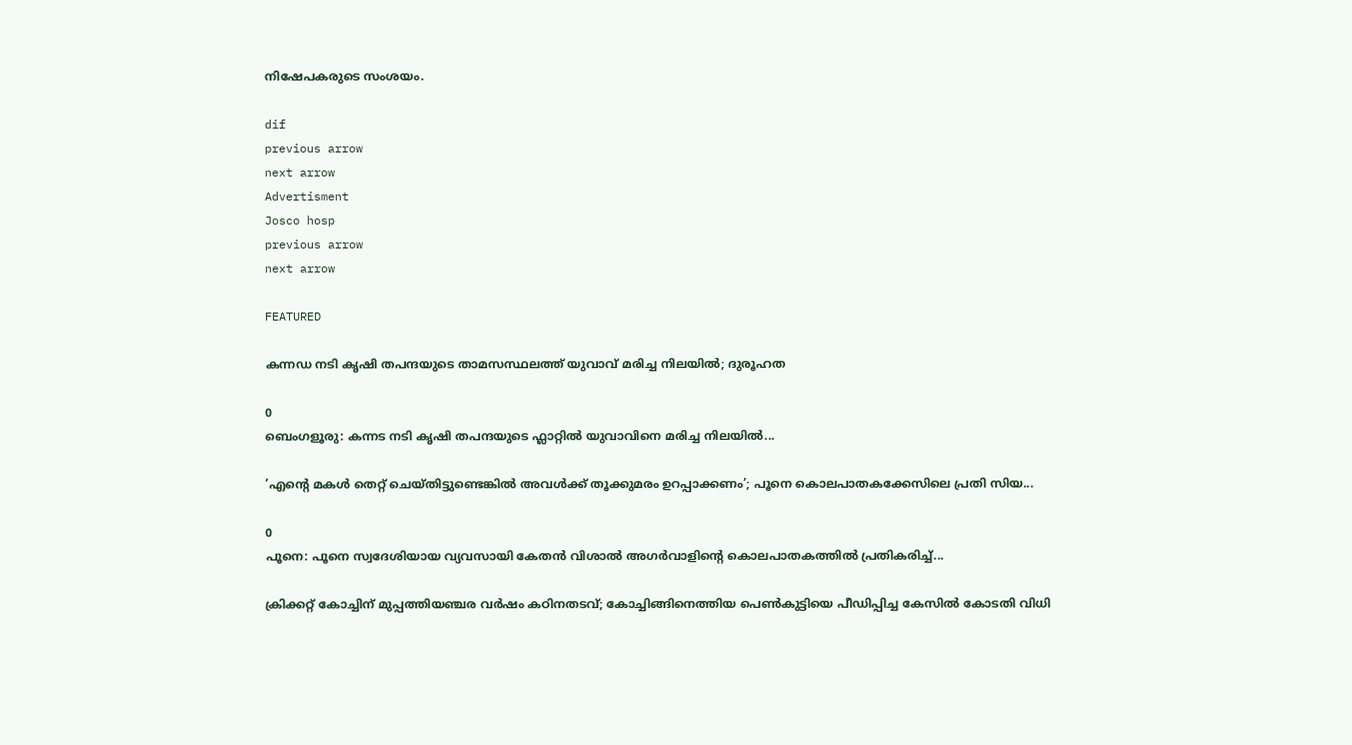നിഷേപകരുടെ സംശയം.

dif
previous arrow
next arrow
Advertisment
Josco hosp
previous arrow
next arrow

FEATURED

കന്നഡ നടി കൃഷി തപന്ദയുടെ താമസസ്ഥലത്ത് യുവാവ് മരിച്ച നിലയിൽ; ദുരൂഹത

0
ബെംഗളൂരു: കന്നട നടി കൃഷി തപന്ദയുടെ ഫ്ലാറ്റിൽ യുവാവിനെ മരിച്ച നിലയില്‍...

’എന്റെ മകൾ തെറ്റ് ചെയ്തിട്ടുണ്ടെങ്കിൽ അവൾക്ക് തൂക്കുമരം ഉറപ്പാക്കണം’; പൂനെ കൊലപാതകക്കേസിലെ പ്രതി സിയ...

0
പൂനെ: പൂനെ സ്വദേശിയായ വ്യവസായി കേതന്‍ വിശാല്‍ അഗര്‍വാളിന്റെ കൊലപാതകത്തില്‍ പ്രതികരിച്ച്...

ക്രിക്കറ്റ് കോച്ചിന് മുപ്പത്തിയഞ്ചര വർഷം കഠിനതടവ്; കോച്ചിങ്ങിനെത്തിയ പെൺകുട്ടിയെ പീഡിപ്പിച്ച കേസിൽ കോടതി വിധി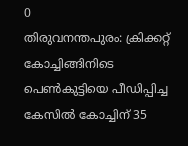0
തിരുവനന്തപുരം: ക്രിക്കറ്റ് കോച്ചിങ്ങിനിടെ പെണ്‍കുട്ടിയെ പീഡിപ്പിച്ച കേസില്‍ കോച്ചിന് 35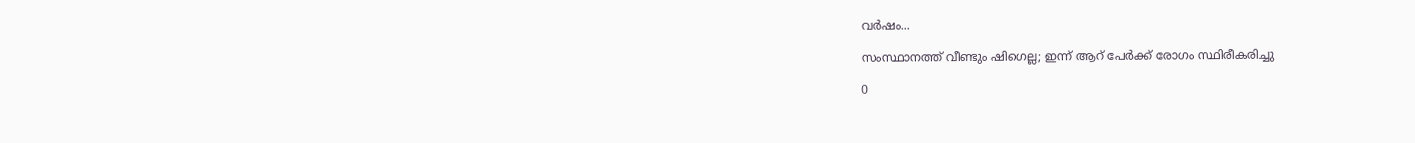വര്‍ഷം...

സംസ്ഥാനത്ത് വീണ്ടും ഷിഗെല്ല; ഇന്ന് ആറ് പേർക്ക് രോഗം സ്ഥിരീകരിച്ചു

0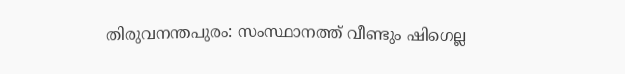തിരുവനന്തപുരം: സംസ്ഥാനത്ത് വീണ്ടും ഷിഗെല്ല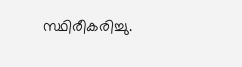സ്ഥിരീകരിച്ചു.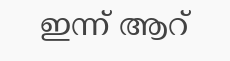ഇന്ന് ആറ്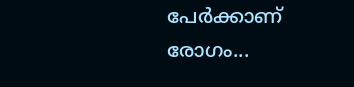പേര്‍ക്കാണ് രോഗം...